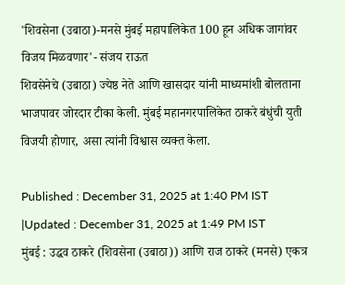'शिवसेना (उबाठा)-मनसे मुंबई महापालिकेत 100 हून अधिक जागांवर विजय मिळवणार'- संजय राऊत
शिवसेनेचे (उबाठा) ज्येष्ठ नेते आणि खासदार यांनी माध्यमांशी बोलताना भाजपावर जोरदार टीका केली. मुंबई महानगरपालिकेत ठाकरे बंधुंची युती विजयी होणार, असा त्यांनी विश्वास व्यक्त केला.

Published : December 31, 2025 at 1:40 PM IST
|Updated : December 31, 2025 at 1:49 PM IST
मुंबई : उद्धव ठाकरे (शिवसेना (उबाठा)) आणि राज ठाकरे (मनसे) एकत्र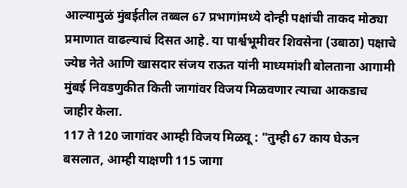आल्यामुळं मुंबईतील तब्बल 67 प्रभागांमध्ये दोन्ही पक्षांची ताकद मोठ्या प्रमाणात वाढल्याचं दिसत आहे. या पार्श्वभूमीवर शिवसेना (उबाठा) पक्षाचे ज्येष्ठ नेते आणि खासदार संजय राऊत यांनी माध्यमांशी बोलताना आगामी मुंबई निवडणुकीत किती जागांवर विजय मिळवणार त्याचा आकडाच जाहीर केला.
117 ते 120 जागांवर आम्ही विजय मिळवू : "तुम्ही 67 काय घेऊन बसलात, आम्ही याक्षणी 115 जागा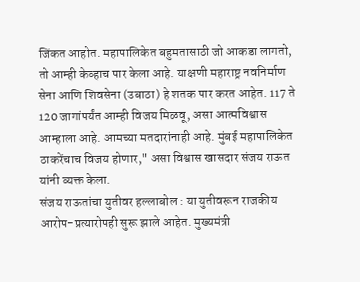जिंकत आहोत. महापालिकेत बहुमतासाठी जो आकडा लागतो, तो आम्ही केव्हाच पार केला आहे. याक्षणी महाराष्ट्र नवनिर्माण सेना आणि शिवसेना (उबाठा) हे शतक पार करत आहेत. 117 ते 120 जागांपर्यंत आम्ही विजय मिळवू, असा आत्मविश्वास आम्हाला आहे. आमच्या मतदारांनाही आहे. मुंबई महापालिकेत ठाकरेंचाच विजय होणार," असा विश्वास खासदार संजय राऊत यांनी व्यक्त केला.
संजय राऊतांचा युतीवर हल्लाबोल : या युतीवरून राजकीय आरोप-प्रत्यारोपही सुरू झाले आहेत. मुख्यमंत्री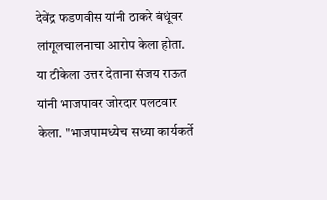देवेंद्र फडणवीस यांनी ठाकरे बंधूंवर लांगूलचालनाचा आरोप केला होता. या टीकेला उत्तर देताना संजय राऊत यांनी भाजपावर जोरदार पलटवार केला. "भाजपामध्येच सध्या कार्यकर्ते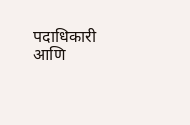पदाधिकारी आणि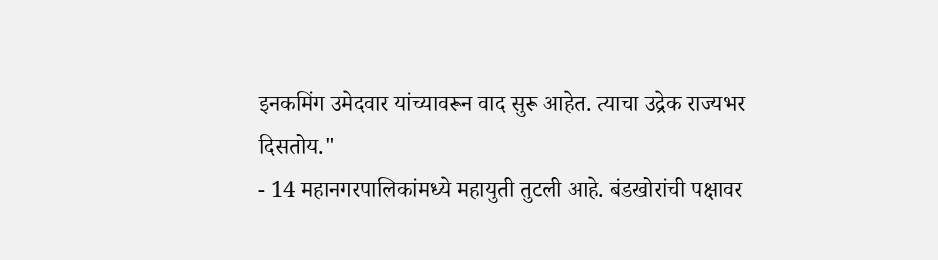इनकमिंग उमेदवार यांच्यावरून वाद सुरू आहेत. त्याचा उद्रेक राज्यभर दिसतोय."
- 14 महानगरपालिकांमध्ये महायुती तुटली आहे. बंडखोरांची पक्षावर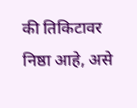की तिकिटावर निष्ठा आहे, असे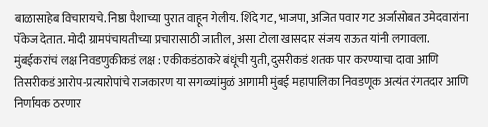बाळासाहेब विचारायचे. निष्ठा पैशाच्या पुरात वाहून गेलीय. शिंदे गट, भाजपा, अजित पवार गट अर्जासोबत उमेदवारांना पॅकेज देतात. मोदी ग्रामपंचायतीच्या प्रचारासाठी जातील, असा टोला खासदार संजय राऊत यांनी लगावला.
मुंबईकरांचं लक्ष निवडणुकीकडं लक्ष : एकीकडंठाकरे बंधूंची युती, दुसरीकडं शतक पार करण्याचा दावा आणि तिसरीकडं आरोप-प्रत्यारोपांचे राजकारण या सगळ्यांमुळं आगामी मुंबई महापालिका निवडणूक अत्यंत रंगतदार आणि निर्णायक ठरणार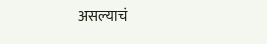असल्याचं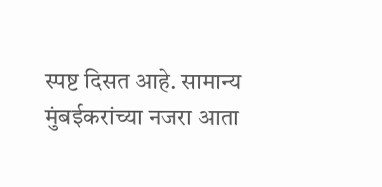स्पष्ट दिसत आहे. सामान्य मुंबईकरांच्या नजरा आता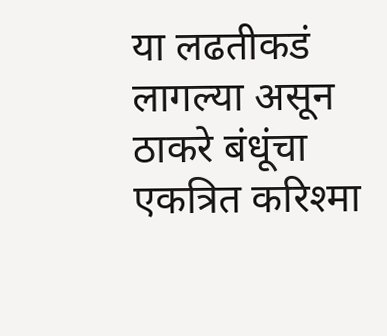या लढतीकडं लागल्या असून ठाकरे बंधूंचा एकत्रित करिश्मा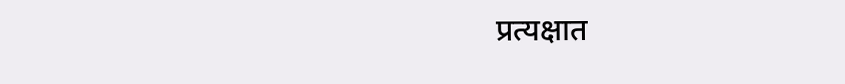प्रत्यक्षात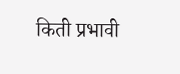किती प्रभावी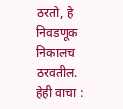ठरतो, हे निवडणूक निकालच ठरवतील.
हेही वाचा :